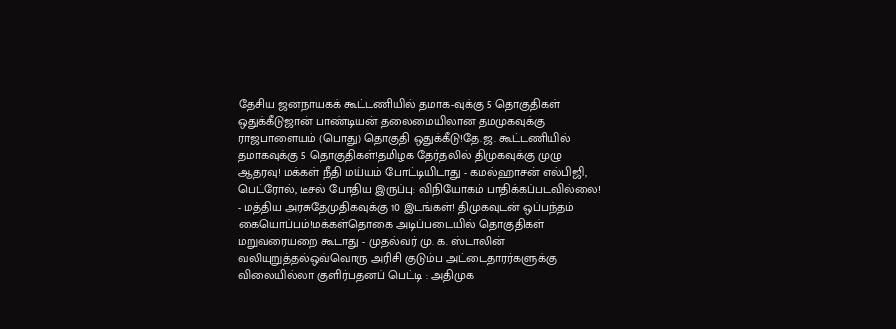தேசிய ஜனநாயகக் கூட்டணியில் தமாக-வுக்கு 5 தொகுதிகள் ஒதுக்கீடுஜான் பாண்டியன் தலைமையிலான தமமுகவுக்கு ராஜபாளையம் (பொது) தொகுதி ஒதுக்கீடு!தே.ஜ. கூட்டணியில் தமாகவுக்கு 5 தொகுதிகள்!தமிழக தேர்தலில் திமுகவுக்கு முழு ஆதரவு! மக்கள் நீதி மய்யம் போட்டியிடாது - கமல்ஹாசன் எல்பிஜி, பெட்ரோல், டீசல் போதிய இருப்பு: விநியோகம் பாதிக்கப்படவில்லை! - மத்திய அரசுதேமுதிகவுக்கு 10 இடங்கள்! திமுகவுடன் ஒப்பந்தம் கையொப்பம்!மக்கள்தொகை அடிப்படையில் தொகுதிகள் மறுவரையறை கூடாது - முதல்வர் மு. க. ஸ்டாலின் வலியுறுத்தல்ஒவ்வொரு அரிசி குடும்ப அட்டைதாரர்களுக்கு விலையில்லா குளிர்பதனப் பெட்டி : அதிமுக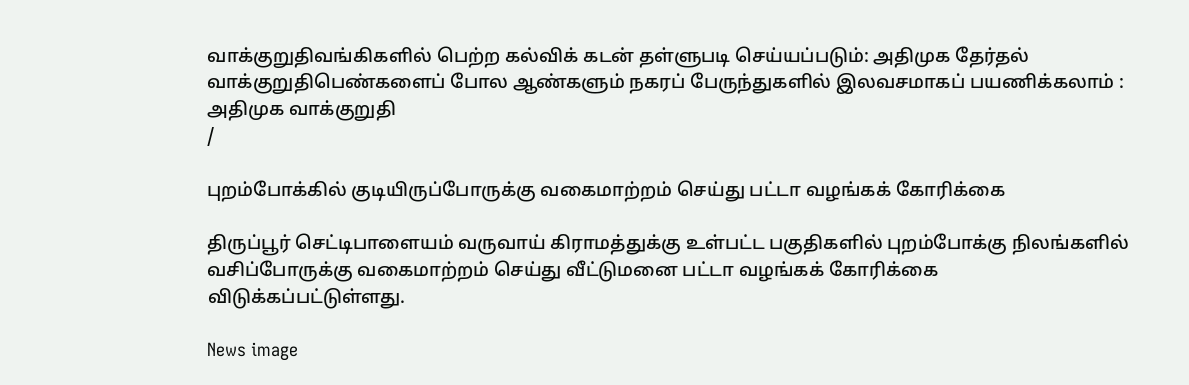வாக்குறுதிவங்கிகளில் பெற்ற கல்விக் கடன் தள்ளுபடி செய்யப்படும்: அதிமுக தேர்தல் வாக்குறுதிபெண்களைப் போல ஆண்களும் நகரப் பேருந்துகளில் இலவசமாகப் பயணிக்கலாம் : அதிமுக வாக்குறுதி
/

புறம்போக்கில் குடியிருப்போருக்கு வகைமாற்றம் செய்து பட்டா வழங்கக் கோரிக்கை

திருப்பூர் செட்டிபாளையம் வருவாய் கிராமத்துக்கு உள்பட்ட பகுதிகளில் புறம்போக்கு நிலங்களில் வசிப்போருக்கு வகைமாற்றம் செய்து வீட்டுமனை பட்டா வழங்கக் கோரிக்கை விடுக்கப்பட்டுள்ளது.

News image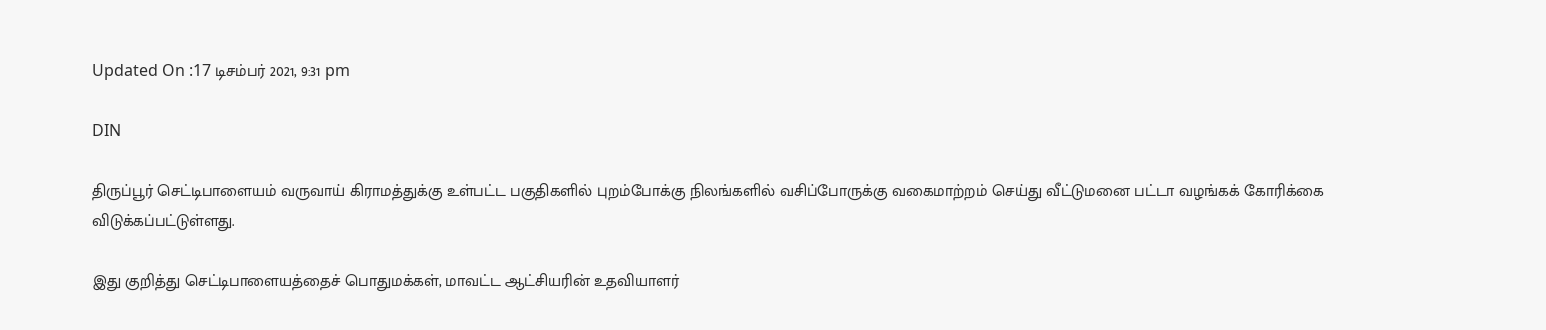Updated On :17 டிசம்பர் 2021, 9:31 pm

DIN

திருப்பூர் செட்டிபாளையம் வருவாய் கிராமத்துக்கு உள்பட்ட பகுதிகளில் புறம்போக்கு நிலங்களில் வசிப்போருக்கு வகைமாற்றம் செய்து வீட்டுமனை பட்டா வழங்கக் கோரிக்கை விடுக்கப்பட்டுள்ளது.

இது குறித்து செட்டிபாளையத்தைச் பொதுமக்கள், மாவட்ட ஆட்சியரின் உதவியாளர்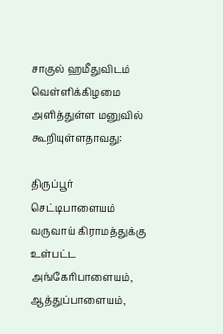சாகுல் ஹமீதுவிடம் வெள்ளிக்கிழமை அளித்துள்ள மனுவில் கூறியுள்ளதாவது:

திருப்பூர் செட்டிபாளையம் வருவாய் கிராமத்துக்கு உள்பட்ட அங்கேரிபாளையம், ஆத்துப்பாளையம்,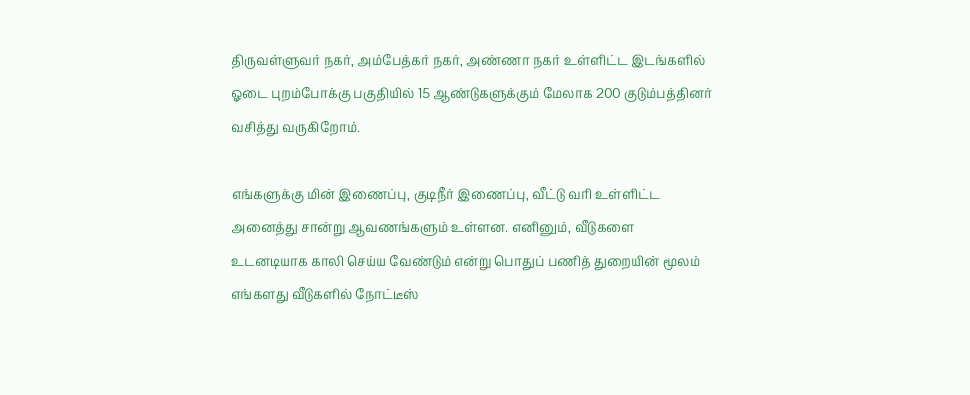திருவள்ளுவர் நகர், அம்பேத்கர் நகர், அண்ணா நகர் உள்ளிட்ட இடங்களில் ஓடை புறம்போக்கு பகுதியில் 15 ஆண்டுகளுக்கும் மேலாக 200 குடும்பத்தினர் வசித்து வருகிறோம்.

எங்களுக்கு மின் இணைப்பு, குடிநீர் இணைப்பு, வீட்டு வரி உள்ளிட்ட அனைத்து சான்று ஆவணங்களும் உள்ளன. எனினும், வீடுகளை உடனடியாக காலி செய்ய வேண்டும் என்று பொதுப் பணித் துறையின் மூலம் எங்களது வீடுகளில் நோட்டீஸ்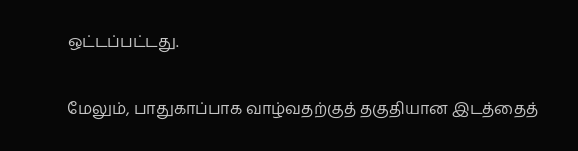ஒட்டப்பட்டது.

மேலும், பாதுகாப்பாக வாழ்வதற்குத் தகுதியான இடத்தைத்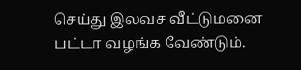செய்து இலவச வீட்டுமனை பட்டா வழங்க வேண்டும்.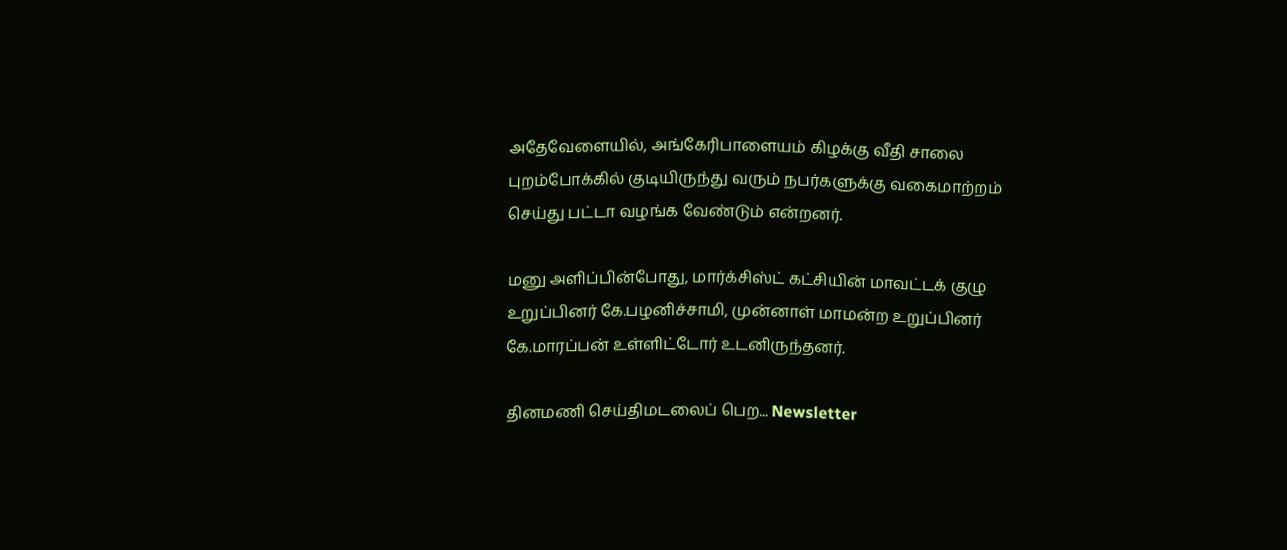அதேவேளையில், அங்கேரிபாளையம் கிழக்கு வீதி சாலை புறம்போக்கில் குடியிருந்து வரும் நபர்களுக்கு வகைமாற்றம் செய்து பட்டா வழங்க வேண்டும் என்றனர்.

மனு அளிப்பின்போது, மார்க்சிஸ்ட் கட்சியின் மாவட்டக் குழு உறுப்பினர் கே.பழனிச்சாமி, முன்னாள் மாமன்ற உறுப்பினர் கே.மாரப்பன் உள்ளிட்டோர் உடனிருந்தனர்.

தினமணி செய்திமடலைப் பெற... Newsletter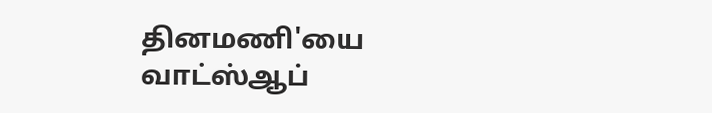தினமணி'யை வாட்ஸ்ஆப்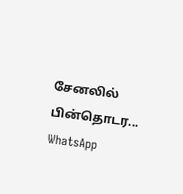சேனலில் பின்தொடர... WhatsApp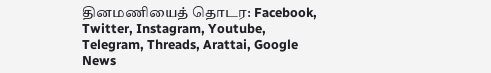தினமணியைத் தொடர: Facebook, Twitter, Instagram, Youtube, Telegram, Threads, Arattai, Google News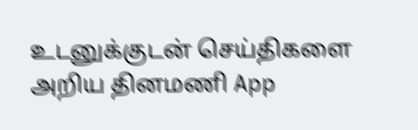உடனுக்குடன் செய்திகளை அறிய தினமணி App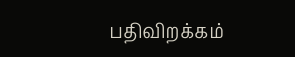பதிவிறக்கம்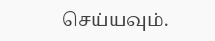செய்யவும்.